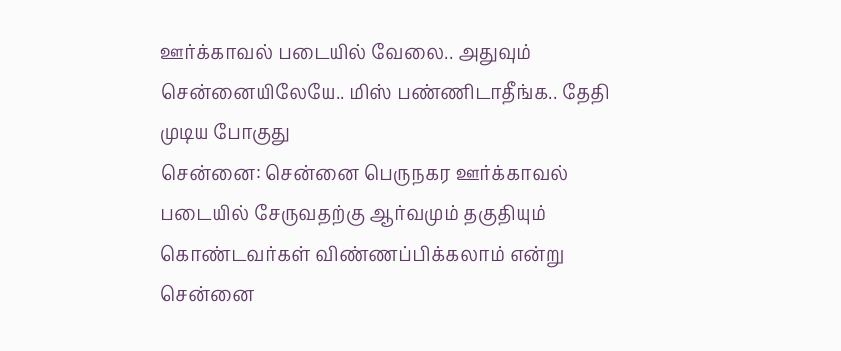ஊர்க்காவல் படையில் வேலை.. அதுவும் சென்னையிலேயே.. மிஸ் பண்ணிடாதீங்க.. தேதி முடிய போகுது
சென்னை: சென்னை பெருநகர ஊர்க்காவல் படையில் சேருவதற்கு ஆர்வமும் தகுதியும் கொண்டவர்கள் விண்ணப்பிக்கலாம் என்று சென்னை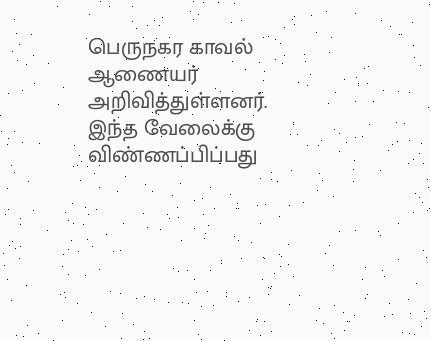பெருநகர காவல் ஆணையர் அறிவித்துள்ளனர். இந்த வேலைக்கு விண்ணப்பிப்பது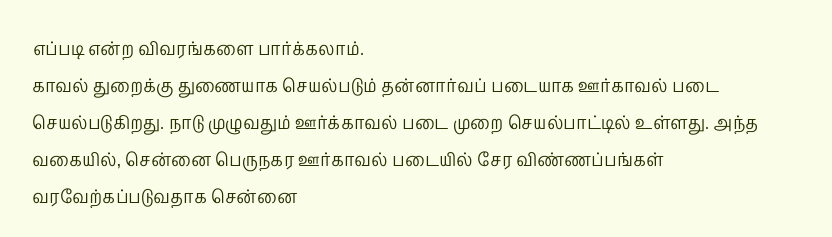எப்படி என்ற விவரங்களை பார்க்கலாம்.
காவல் துறைக்கு துணையாக செயல்படும் தன்னார்வப் படையாக ஊர்காவல் படை செயல்படுகிறது. நாடு முழுவதும் ஊர்க்காவல் படை முறை செயல்பாட்டில் உள்ளது. அந்த வகையில், சென்னை பெருநகர ஊர்காவல் படையில் சேர விண்ணப்பங்கள் வரவேற்கப்படுவதாக சென்னை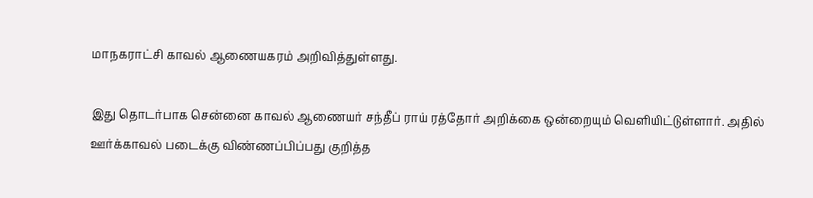மாநகராட்சி காவல் ஆணையகரம் அறிவித்துள்ளது.

இது தொடர்பாக சென்னை காவல் ஆணையர் சந்தீப் ராய் ரத்தோர் அறிக்கை ஒன்றையும் வெளியிட்டுள்ளார். அதில் ஊர்க்காவல் படைக்கு விண்ணப்பிப்பது குறித்த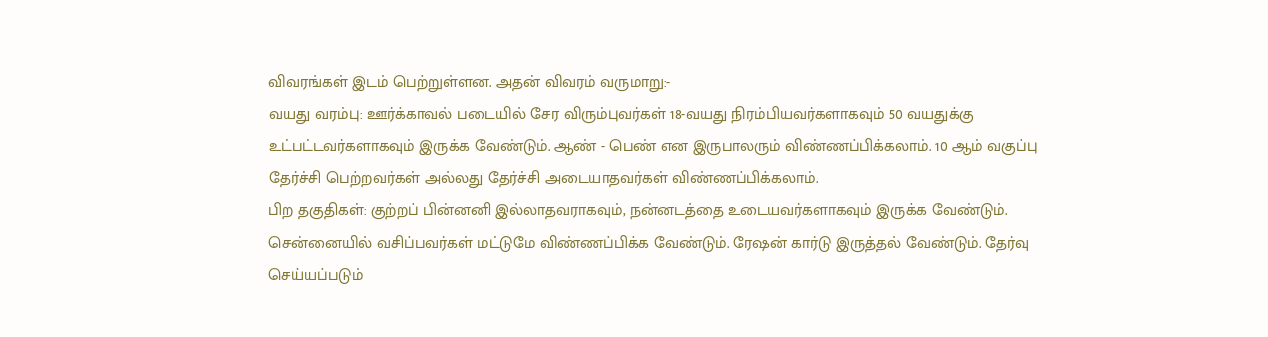விவரங்கள் இடம் பெற்றுள்ளன. அதன் விவரம் வருமாறு:-
வயது வரம்பு: ஊர்க்காவல் படையில் சேர விரும்புவர்கள் 18-வயது நிரம்பியவர்களாகவும் 50 வயதுக்கு உட்பட்டவர்களாகவும் இருக்க வேண்டும். ஆண் - பெண் என இருபாலரும் விண்ணப்பிக்கலாம். 10 ஆம் வகுப்பு தேர்ச்சி பெற்றவர்கள் அல்லது தேர்ச்சி அடையாதவர்கள் விண்ணப்பிக்கலாம்.
பிற தகுதிகள்: குற்றப் பின்னனி இல்லாதவராகவும், நன்னடத்தை உடையவர்களாகவும் இருக்க வேண்டும். சென்னையில் வசிப்பவர்கள் மட்டுமே விண்ணப்பிக்க வேண்டும். ரேஷன் கார்டு இருத்தல் வேண்டும். தேர்வு செய்யப்படும்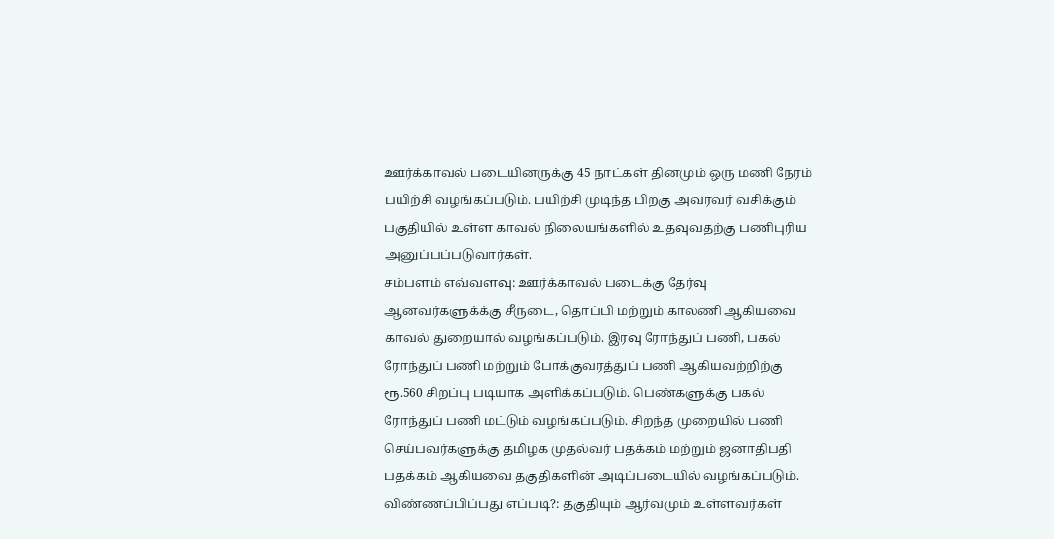ஊர்க்காவல் படையினருக்கு 45 நாட்கள் தினமும் ஒரு மணி நேரம் பயிற்சி வழங்கப்படும். பயிற்சி முடிந்த பிறகு அவரவர் வசிக்கும் பகுதியில் உள்ள காவல் நிலையங்களில் உதவுவதற்கு பணிபுரிய அனுப்பப்படுவார்கள்.
சம்பளம் எவ்வளவு: ஊர்க்காவல் படைக்கு தேர்வு ஆனவர்களுக்க்கு சீருடை, தொப்பி மற்றும் காலணி ஆகியவை காவல் துறையால் வழங்கப்படும். இரவு ரோந்துப் பணி, பகல் ரோந்துப் பணி மற்றும் போக்குவரத்துப் பணி ஆகியவற்றிற்கு ரூ.560 சிறப்பு படியாக அளிக்கப்படும். பெண்களுக்கு பகல் ரோந்துப் பணி மட்டும் வழங்கப்படும். சிறந்த முறையில் பணி செய்பவர்களுக்கு தமிழக முதல்வர் பதக்கம் மற்றும் ஜனாதிபதி பதக்கம் ஆகியவை தகுதிகளின் அடிப்படையில் வழங்கப்படும்.
விண்ணப்பிப்பது எப்படி?: தகுதியும் ஆர்வமும் உள்ளவர்கள்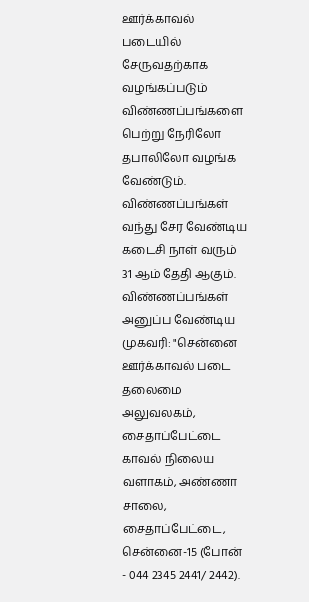ஊர்க்காவல் படையில் சேருவதற்காக வழங்கப்படும் விண்ணப்பங்களை பெற்று நேரிலோ தபாலிலோ வழங்க வேண்டும். விண்ணப்பங்கள் வந்து சேர வேண்டிய கடைசி நாள் வரும் 31 ஆம் தேதி ஆகும்.
விண்ணப்பங்கள் அனுப்ப வேண்டிய முகவரி: "சென்னை ஊர்க்காவல் படை தலைமை அலுவலகம், சைதாப்பேட்டை காவல் நிலைய வளாகம், அண்ணா சாலை, சைதாப்பேட்டை, சென்னை-15 (போன் - 044 2345 2441/ 2442).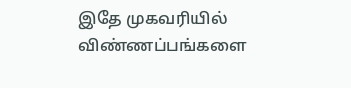இதே முகவரியில் விண்ணப்பங்களை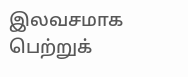இலவசமாக பெற்றுக்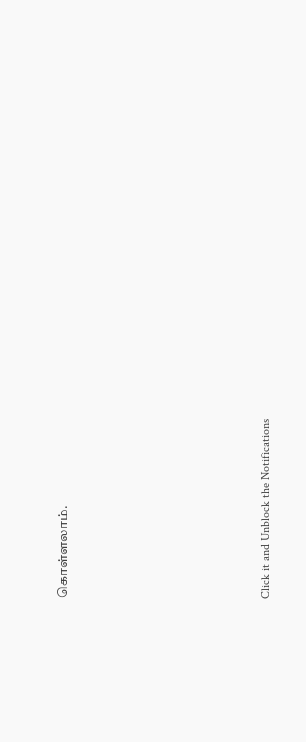கொள்ளலாம்.












Click it and Unblock the Notifications